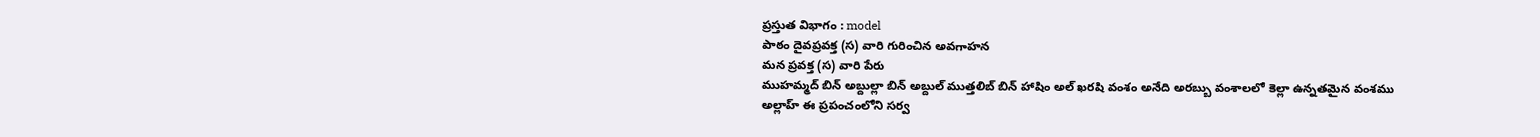ప్రస్తుత విభాగం : model
పాఠం దైవప్రవక్త (స) వారి గురించిన అవగాహన
మన ప్రవక్త (స) వారి పేరు
ముహమ్మద్ బిన్ అబ్దుల్లా బిన్ అబ్దుల్ ముత్తలిబ్ బిన్ హాషిం అల్ ఖరషి వంశం అనేది అరబ్బు వంశాలలో కెల్లా ఉన్నతమైన వంశము
అల్లాహ్ ఈ ప్రపంచంలోని సర్వ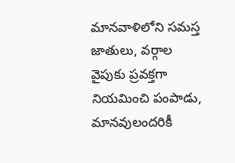మానవాళిలోని సమస్త జాతులు, వర్గాల వైపుకు ప్రవక్తగా నియమించి పంపాడు, మానవులందరికీ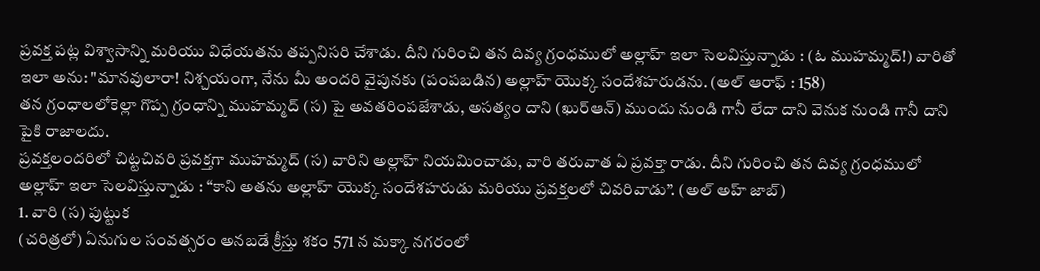ప్రవక్త పట్ల విశ్వాసాన్ని మరియు విధేయతను తప్పనిసరి చేశాడు. దీని గురించి తన దివ్య గ్రంధములో అల్లాహ్ ఇలా సెలవిస్తున్నాడు : (ఓ ముహమ్మద్!) వారితో ఇలా అను: "మానవులారా! నిశ్చయంగా, నేను మీ అందరి వైపునకు (పంపబడిన) అల్లాహ్ యొక్క సందేశహరుడను. (అల్ ఆరాఫ్ : 158)
తన గ్రంధాలలోకెల్లా గొప్ప గ్రంధాన్ని ముహమ్మద్ (స) పై అవతరింపజేశాడు, అసత్యం దాని (ఖుర్ఆన్) ముందు నుండి గానీ లేదా దాని వెనుక నుండి గానీ దాని పైకి రాజాలదు.
ప్రవక్తలందరిలో చిట్టచివరి ప్రవక్తగా ముహమ్మద్ (స) వారిని అల్లాహ్ నియమించాడు, వారి తరువాత ఏ ప్రవక్తా రాడు. దీని గురించి తన దివ్య గ్రంధములో అల్లాహ్ ఇలా సెలవిస్తున్నాడు : “కాని అతను అల్లాహ్ యొక్క సందేశహరుడు మరియు ప్రవక్తలలో చివరివాడు”. (అల్ అహ్ జాబ్)
1. వారి (స) పుట్టుక
(చరిత్రలో) ఏనుగుల సంవత్సరం అనబడే క్రీస్తు శకం 571 న మక్కా నగరంలో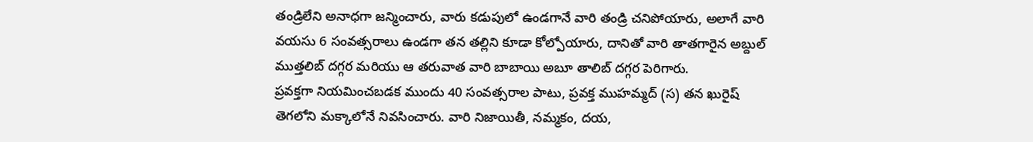తండ్రిలేని అనాధగా జన్మించారు, వారు కడుపులో ఉండగానే వారి తండ్రి చనిపోయారు, అలాగే వారి వయసు 6 సంవత్సరాలు ఉండగా తన తల్లిని కూడా కోల్పోయారు, దానితో వారి తాతగారైన అబ్దుల్ ముత్తలిబ్ దగ్గర మరియు ఆ తరువాత వారి బాబాయి అబూ తాలిబ్ దగ్గర పెరిగారు.
ప్రవక్తగా నియమించబడక ముందు 40 సంవత్సరాల పాటు, ప్రవక్త ముహమ్మద్ (స) తన ఖురైష్ తెగలోని మక్కాలోనే నివసించారు. వారి నిజాయితీ, నమ్మకం, దయ,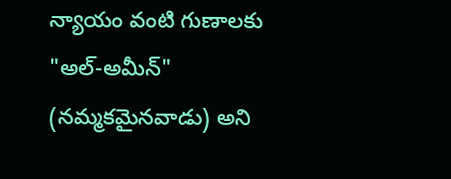న్యాయం వంటి గుణాలకు "అల్-అమీన్" (నమ్మకమైనవాడు) అని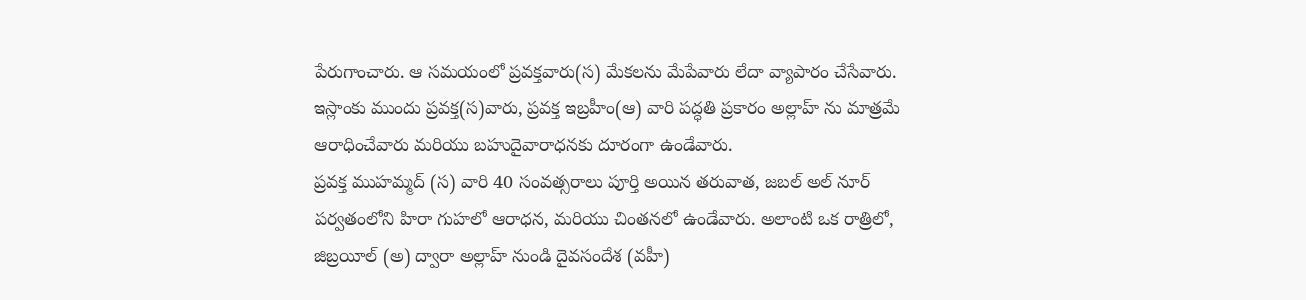పేరుగాంచారు. ఆ సమయంలో ప్రవక్తవారు(స) మేకలను మేపేవారు లేదా వ్యాపారం చేసేవారు. ఇస్లాంకు ముందు ప్రవక్త(స)వారు, ప్రవక్త ఇబ్రహీం(ఆ) వారి పద్ధతి ప్రకారం అల్లాహ్ ను మాత్రమే ఆరాధించేవారు మరియు బహుదైవారాధనకు దూరంగా ఉండేవారు.
ప్రవక్త ముహమ్మద్ (స) వారి 40 సంవత్సరాలు పూర్తి అయిన తరువాత, జబల్ అల్ నూర్ పర్వతంలోని హిరా గుహలో ఆరాధన, మరియు చింతనలో ఉండేవారు. అలాంటి ఒక రాత్రిలో, జిబ్రయీల్ (అ) ద్వారా అల్లాహ్ నుండి దైవసందేశ (వహీ)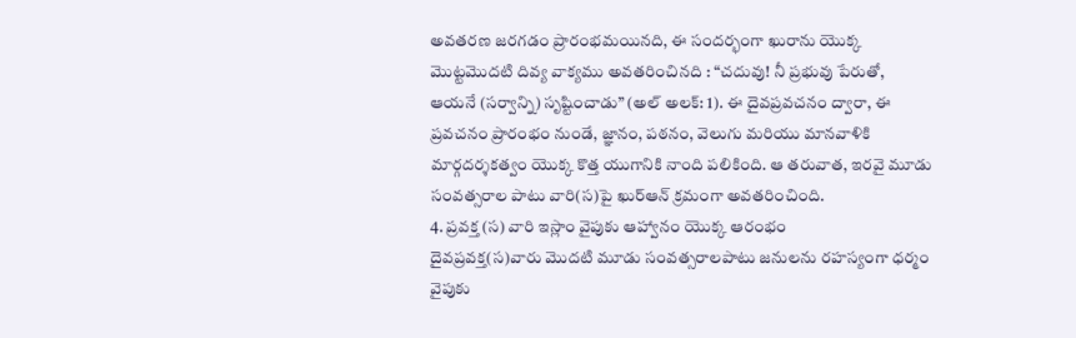అవతరణ జరగడం ప్రారంభమయినది, ఈ సందర్భంగా ఖురాను యొక్క మొట్టమొదటి దివ్య వాక్యము అవతరించినది : “చదువు! నీ ప్రభువు పేరుతో, ఆయనే (సర్వాన్ని) సృష్టించాడు” (అల్ అలక్: 1). ఈ దైవప్రవచనం ద్వారా, ఈ ప్రవచనం ప్రారంభం నుండే, జ్ఞానం, పఠనం, వెలుగు మరియు మానవాళికి మార్గదర్శకత్వం యొక్క కొత్త యుగానికి నాంది పలికింది. ఆ తరువాత, ఇరవై మూడు సంవత్సరాల పాటు వారి(స)పై ఖుర్ఆన్ క్రమంగా అవతరించింది.
4. ప్రవక్త (స) వారి ఇస్లాం వైపుకు ఆహ్వానం యొక్క ఆరంభం
దైవప్రవక్త(స)వారు మొదటి మూడు సంవత్సరాలపాటు జనులను రహస్యంగా ధర్మం వైపుకు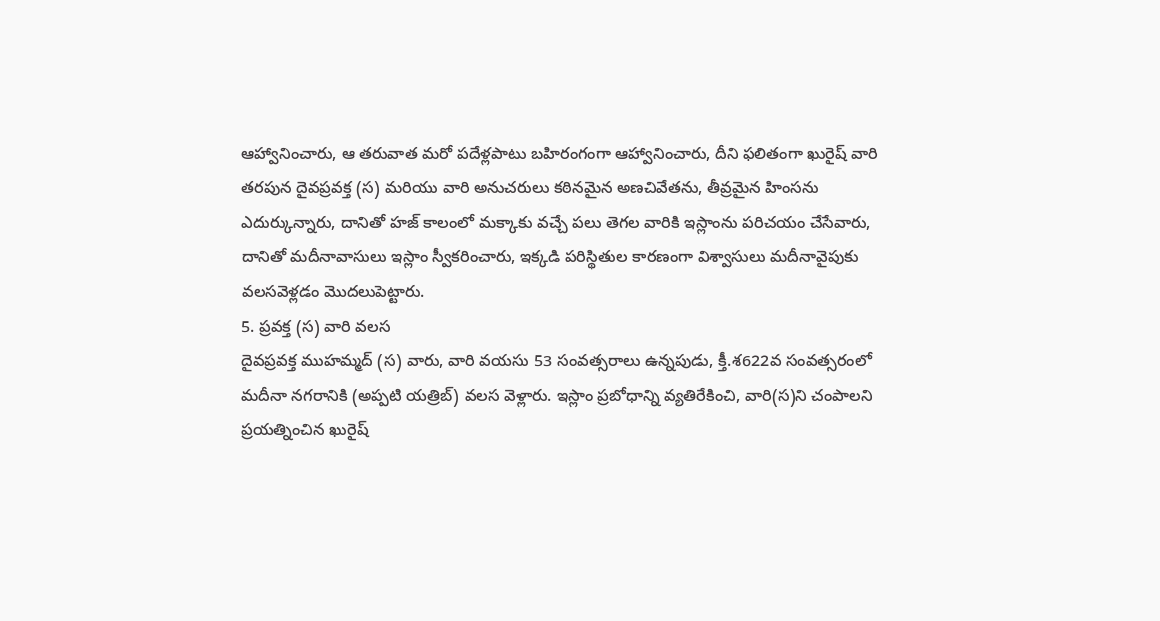ఆహ్వానించారు, ఆ తరువాత మరో పదేళ్లపాటు బహిరంగంగా ఆహ్వానించారు, దీని ఫలితంగా ఖురైష్ వారి తరపున దైవప్రవక్త (స) మరియు వారి అనుచరులు కఠినమైన అణచివేతను, తీవ్రమైన హింసను ఎదుర్కున్నారు, దానితో హజ్ కాలంలో మక్కాకు వచ్చే పలు తెగల వారికి ఇస్లాంను పరిచయం చేసేవారు, దానితో మదీనావాసులు ఇస్లాం స్వీకరించారు, ఇక్కడి పరిస్థితుల కారణంగా విశ్వాసులు మదీనావైపుకు వలసవెళ్లడం మొదలుపెట్టారు.
5. ప్రవక్త (స) వారి వలస
దైవప్రవక్త ముహమ్మద్ (స) వారు, వారి వయసు 53 సంవత్సరాలు ఉన్నపుడు, క్తీ.శ622వ సంవత్సరంలో మదీనా నగరానికి (అప్పటి యత్రిబ్) వలస వెళ్లారు. ఇస్లాం ప్రబోధాన్ని వ్యతిరేకించి, వారి(స)ని చంపాలని ప్రయత్నించిన ఖురైష్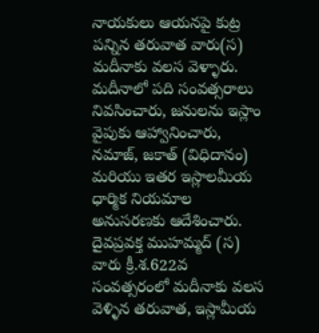నాయకులు ఆయనపై కుట్ర పన్నిన తరువాత వారు(స) మదీనాకు వలస వెళ్ళారు. మదీనాలో పది సంవత్సరాలు నివసించారు, జనులను ఇస్లాం వైపుకు ఆహ్వానించారు, నమాజ్, జకాత్ (విధిదానం) మరియు ఇతర ఇస్లాలమీయ ధార్మిక నియమాల అనుసరణకు ఆదేశించారు.
దైవప్రవక్త ముహమ్మద్ (స) వారు క్రీ.శ.622వ సంవత్సరంలో మదీనాకు వలస వెళ్ళిన తరువాత, ఇస్లామీయ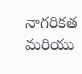నాగరికత మరియు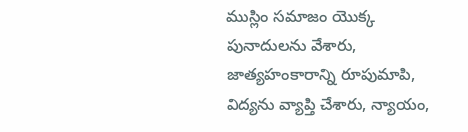ముస్లిం సమాజం యొక్క పునాదులను వేశారు, జాత్యహంకారాన్ని రూపుమాపి, విద్యను వ్యాప్తి చేశారు, న్యాయం,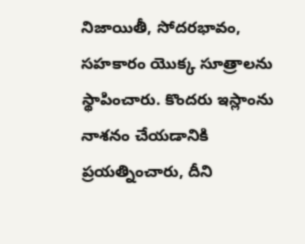నిజాయితీ, సోదరభావం, సహకారం యొక్క సూత్రాలను స్థాపించారు. కొందరు ఇస్లాంను నాశనం చేయడానికి ప్రయత్నించారు, దీని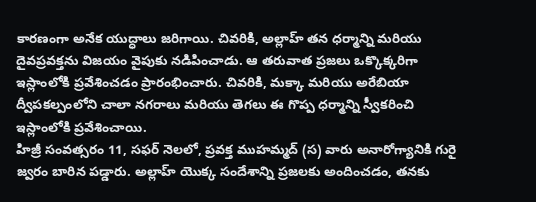కారణంగా అనేక యుద్ధాలు జరిగాయి. చివరికి, అల్లాహ్ తన ధర్మాన్ని మరియు దైవప్రవక్తను విజయం వైపుకు నడిపించాడు. ఆ తరువాత ప్రజలు ఒక్కొక్కరిగా ఇస్లాంలోకి ప్రవేశించడం ప్రారంభించారు. చివరికి, మక్కా మరియు అరేబియా ద్వీపకల్పంలోని చాలా నగరాలు మరియు తెగలు ఈ గొప్ప ధర్మాన్ని స్వీకరించి ఇస్లాంలోకి ప్రవేశించాయి.
హిజ్రీ సంవత్సరం 11, సఫర్ నెలలో, ప్రవక్త ముహమ్మద్ (స) వారు అనారోగ్యానికి గురై జ్వరం బారిన పడ్డారు. అల్లాహ్ యొక్క సందేశాన్ని ప్రజలకు అందించడం, తనకు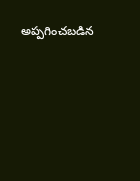అప్పగించబడిన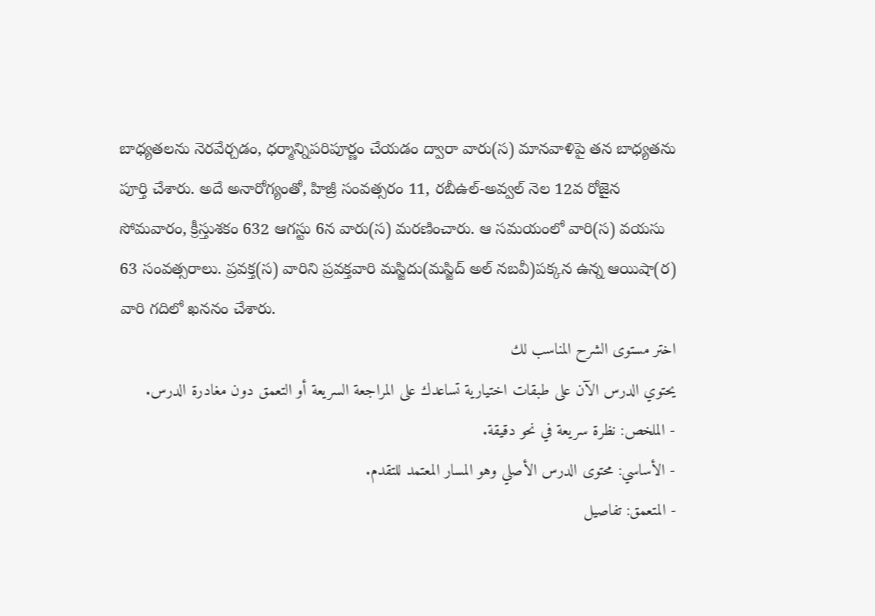బాధ్యతలను నెరవేర్చడం, ధర్మాన్నిపరిపూర్ణం చేయడం ద్వారా వారు(స) మానవాళిపై తన బాధ్యతను పూర్తి చేశారు. అదే అనారోగ్యంతో, హిజ్రీ సంవత్సరం 11, రబీఉల్-అవ్వల్ నెల 12వ రోజైన సోమవారం, క్రీస్తుశకం 632 ఆగస్టు 6న వారు(స) మరణించారు. ఆ సమయంలో వారి(స) వయసు 63 సంవత్సరాలు. ప్రవక్త(స) వారిని ప్రవక్తవారి మస్జిదు(మస్జిద్ అల్ నబవీ)పక్కన ఉన్న ఆయిషా(ర) వారి గదిలో ఖననం చేశారు.
اختر مستوى الشرح المناسب لك
يحتوي الدرس الآن على طبقات اختيارية تساعدك على المراجعة السريعة أو التعمق دون مغادرة الدرس.
- الملخص: نظرة سريعة في نحو دقيقة.
- الأساسي: محتوى الدرس الأصلي وهو المسار المعتمد للتقدم.
- المتعمق: تفاصيل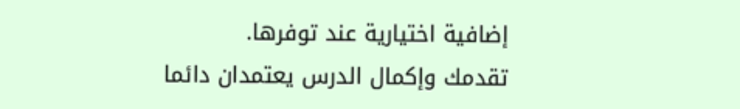إضافية اختيارية عند توفرها.
تقدمك وإكمال الدرس يعتمدان دائما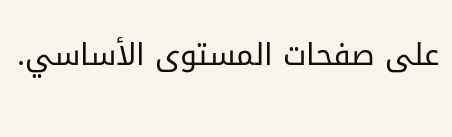على صفحات المستوى الأساسي.